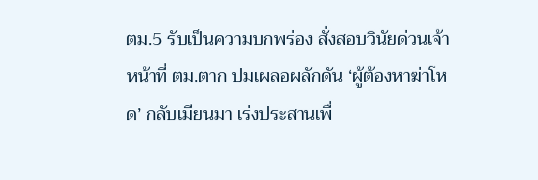ตม.5 รับเป็นความบกพร่อง สั่งสอบวินัยด่วนเจ้าหน้าที่ ตม.ตาก ปมเผลอผลักดัน ‘ผู้ต้องหาฆ่าโหด’ กลับเมียนมา เร่งประสานเพื่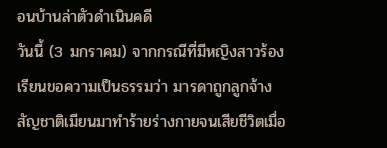อนบ้านล่าตัวดำเนินคดี
วันนี้ (3 มกราคม) จากกรณีที่มีหญิงสาวร้องเรียนขอความเป็นธรรมว่า มารดาถูกลูกจ้างสัญชาติเมียนมาทำร้ายร่างกายจนเสียชีวิตเมื่อ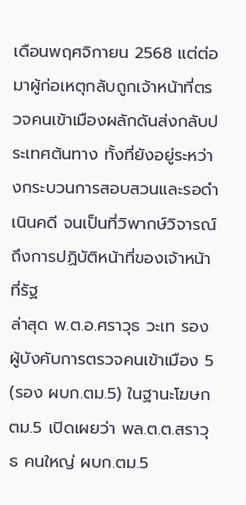เดือนพฤศจิกายน 2568 แต่ต่อมาผู้ก่อเหตุกลับถูกเจ้าหน้าที่ตรวจคนเข้าเมืองผลักดันส่งกลับประเทศต้นทาง ทั้งที่ยังอยู่ระหว่างกระบวนการสอบสวนและรอดำเนินคดี จนเป็นที่วิพากษ์วิจารณ์ถึงการปฏิบัติหน้าที่ของเจ้าหน้าที่รัฐ
ล่าสุด พ.ต.อ.ศราวุธ วะเท รองผู้บังคับการตรวจคนเข้าเมือง 5 (รอง ผบก.ตม.5) ในฐานะโฆษก ตม.5 เปิดเผยว่า พล.ต.ต.สราวุธ คนใหญ่ ผบก.ตม.5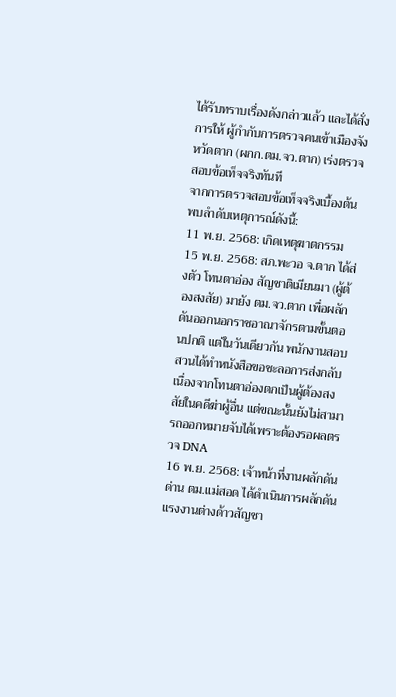ได้รับทราบเรื่องดังกล่าวแล้ว และได้สั่งการให้ ผู้กำกับการตรวจคนเข้าเมืองจังหวัดตาก (ผกก.ตม.จว.ตาก) เร่งตรวจสอบข้อเท็จจริงทันที
จากการตรวจสอบข้อเท็จจริงเบื้องต้น พบลำดับเหตุการณ์ดังนี้:
11 พ.ย. 2568: เกิดเหตุฆาตกรรม
15 พ.ย. 2568: สภ.พะวอ จ.ตาก ได้ส่งตัว โทนตาอ่อง สัญชาติเมียนมา (ผู้ต้องสงสัย) มายัง ตม.จว.ตาก เพื่อผลักดันออกนอกราชอาณาจักรตามขั้นตอนปกติ แต่ในวันเดียวกัน พนักงานสอบสวนได้ทำหนังสือขอชะลอการส่งกลับ เนื่องจากโทนตาอ่องตกเป็นผู้ต้องสงสัยในคดีฆ่าผู้อื่น แต่ขณะนั้นยังไม่สามารถออกหมายจับได้เพราะต้องรอผลตรวจ DNA
16 พ.ย. 2568: เจ้าหน้าที่งานผลักดัน ด่าน ตม.แม่สอด ได้ดำเนินการผลักดันแรงงานต่างด้าวสัญชา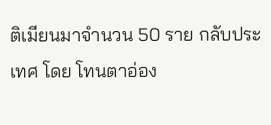ติเมียนมาจำนวน 50 ราย กลับประเทศ โดย โทนตาอ่อง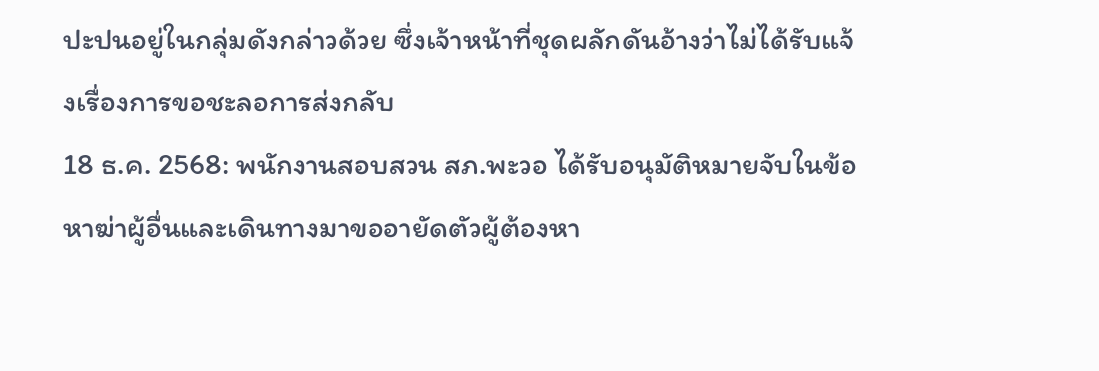ปะปนอยู่ในกลุ่มดังกล่าวด้วย ซึ่งเจ้าหน้าที่ชุดผลักดันอ้างว่าไม่ได้รับแจ้งเรื่องการขอชะลอการส่งกลับ
18 ธ.ค. 2568: พนักงานสอบสวน สภ.พะวอ ได้รับอนุมัติหมายจับในข้อหาฆ่าผู้อื่นและเดินทางมาขออายัดตัวผู้ต้องหา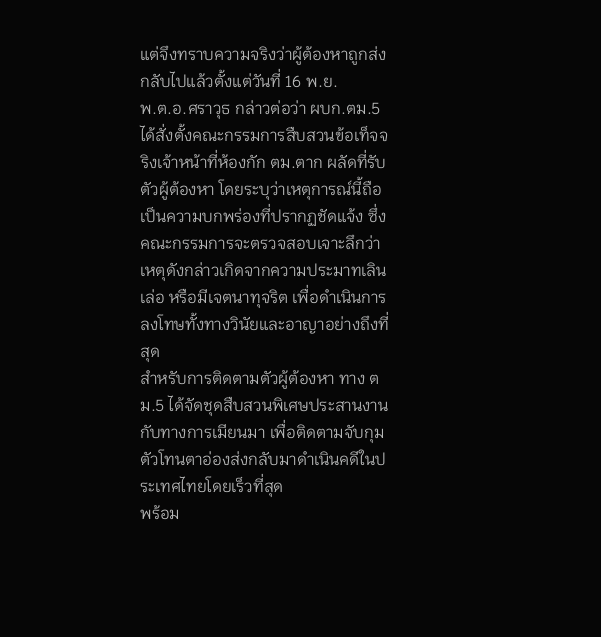แต่จึงทราบความจริงว่าผู้ต้องหาถูกส่งกลับไปแล้วตั้งแต่วันที่ 16 พ.ย.
พ.ต.อ.ศราวุธ กล่าวต่อว่า ผบก.ตม.5 ได้สั่งตั้งคณะกรรมการสืบสวนข้อเท็จจริงเจ้าหน้าที่ห้องกัก ตม.ตาก ผลัดที่รับตัวผู้ต้องหา โดยระบุว่าเหตุการณ์นี้ถือเป็นความบกพร่องที่ปรากฏชัดแจ้ง ซึ่งคณะกรรมการจะตรวจสอบเจาะลึกว่าเหตุดังกล่าวเกิดจากความประมาทเลินเล่อ หรือมีเจตนาทุจริต เพื่อดำเนินการลงโทษทั้งทางวินัยและอาญาอย่างถึงที่สุด
สำหรับการติดตามตัวผู้ต้องหา ทาง ตม.5 ได้จัดชุดสืบสวนพิเศษประสานงานกับทางการเมียนมา เพื่อติดตามจับกุมตัวโทนตาอ่องส่งกลับมาดำเนินคดีในประเทศไทยโดยเร็วที่สุด
พร้อม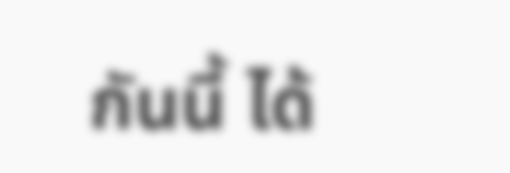กันนี้ ได้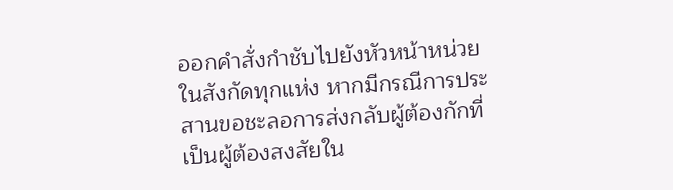ออกคำสั่งกำชับไปยังหัวหน้าหน่วยในสังกัดทุกแห่ง หากมีกรณีการประสานขอชะลอการส่งกลับผู้ต้องกักที่เป็นผู้ต้องสงสัยใน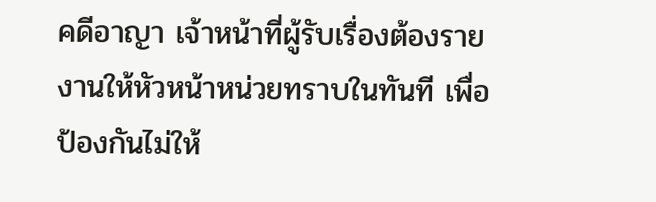คดีอาญา เจ้าหน้าที่ผู้รับเรื่องต้องรายงานให้หัวหน้าหน่วยทราบในทันที เพื่อป้องกันไม่ให้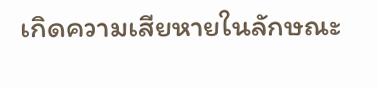เกิดความเสียหายในลักษณะ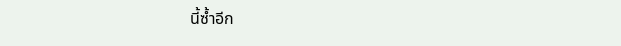นี้ซ้ำอีก